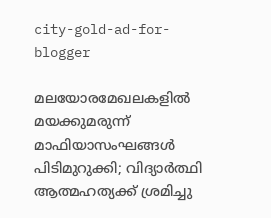city-gold-ad-for-blogger

മലയോരമേഖലകളില്‍ മയക്കുമരുന്ന് മാഫിയാസംഘങ്ങള്‍ പിടിമുറുക്കി; വിദ്യാര്‍ത്ഥി ആത്മഹത്യക്ക് ശ്രമിച്ചു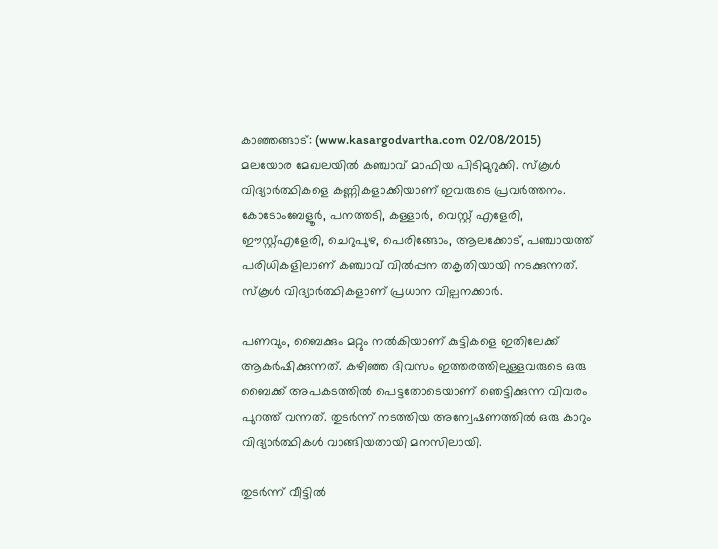കാഞ്ഞങ്ങാട്: (www.kasargodvartha.com 02/08/2015) മലയോര മേഖലയില്‍ കഞ്ചാവ് മാഫിയ പിടിമുറുക്കി. സ്‌കൂള്‍ വിദ്യാര്‍ത്ഥികളെ കണ്ണികളാക്കിയാണ് ഇവരുടെ പ്രവര്‍ത്തനം. കോടോംബേളൂര്‍, പനത്തടി, കള്ളാര്‍, വെസ്റ്റ് എളേരി, ഈസ്റ്റ്എളേരി, ചെറുപുഴ, പെരിങ്ങോം, ആലക്കോട്, പഞ്ചായത്ത് പരിധികളിലാണ് കഞ്ചാവ് വില്‍പ്പന തകൃതിയായി നടക്കുന്നത്. സ്‌കൂള്‍ വിദ്യാര്‍ത്ഥികളാണ് പ്രധാന വില്പനക്കാര്‍.

പണവും, ബൈക്കും മറ്റും നല്‍കിയാണ് കുട്ടികളെ ഇതിലേക്ക് ആകര്‍ഷിക്കുന്നത്. കഴിഞ്ഞ ദിവസം ഇത്തരത്തിലുള്ളവരുടെ ഒരു ബൈക്ക് അപകടത്തില്‍ പെട്ടതോടെയാണ് ഞെട്ടിക്കുന്ന വിവരം പുറത്ത് വന്നത്. തുടര്‍ന്ന് നടത്തിയ അന്വേഷണത്തില്‍ ഒരു കാറും വിദ്യാര്‍ത്ഥികള്‍ വാങ്ങിയതായി മനസിലായി.

തുടര്‍ന്ന് വീട്ടില്‍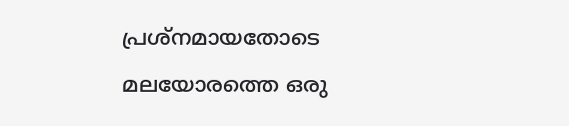പ്രശ്‌നമായതോടെ മലയോരത്തെ ഒരു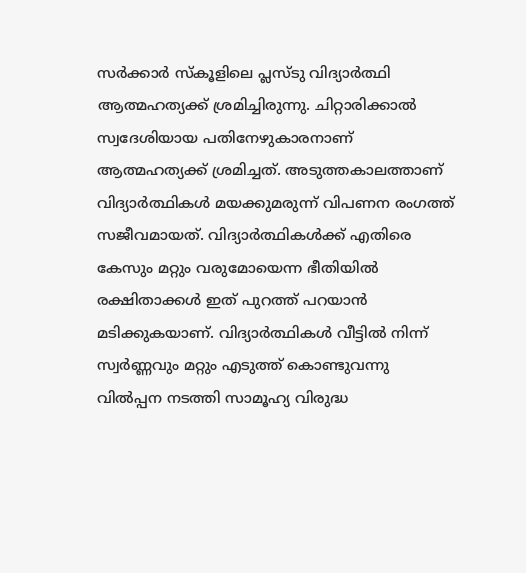സര്‍ക്കാര്‍ സ്‌കൂളിലെ പ്ലസ്ടു വിദ്യാര്‍ത്ഥി ആത്മഹത്യക്ക് ശ്രമിച്ചിരുന്നു. ചിറ്റാരിക്കാല്‍ സ്വദേശിയായ പതിനേഴുകാരനാണ് ആത്മഹത്യക്ക് ശ്രമിച്ചത്. അടുത്തകാലത്താണ് വിദ്യാര്‍ത്ഥികള്‍ മയക്കുമരുന്ന് വിപണന രംഗത്ത് സജീവമായത്. വിദ്യാര്‍ത്ഥികള്‍ക്ക് എതിരെ കേസും മറ്റും വരുമോയെന്ന ഭീതിയില്‍ രക്ഷിതാക്കള്‍ ഇത് പുറത്ത് പറയാന്‍ മടിക്കുകയാണ്. വിദ്യാര്‍ത്ഥികള്‍ വീട്ടില്‍ നിന്ന് സ്വര്‍ണ്ണവും മറ്റും എടുത്ത് കൊണ്ടുവന്നു വില്‍പ്പന നടത്തി സാമൂഹ്യ വിരുദ്ധ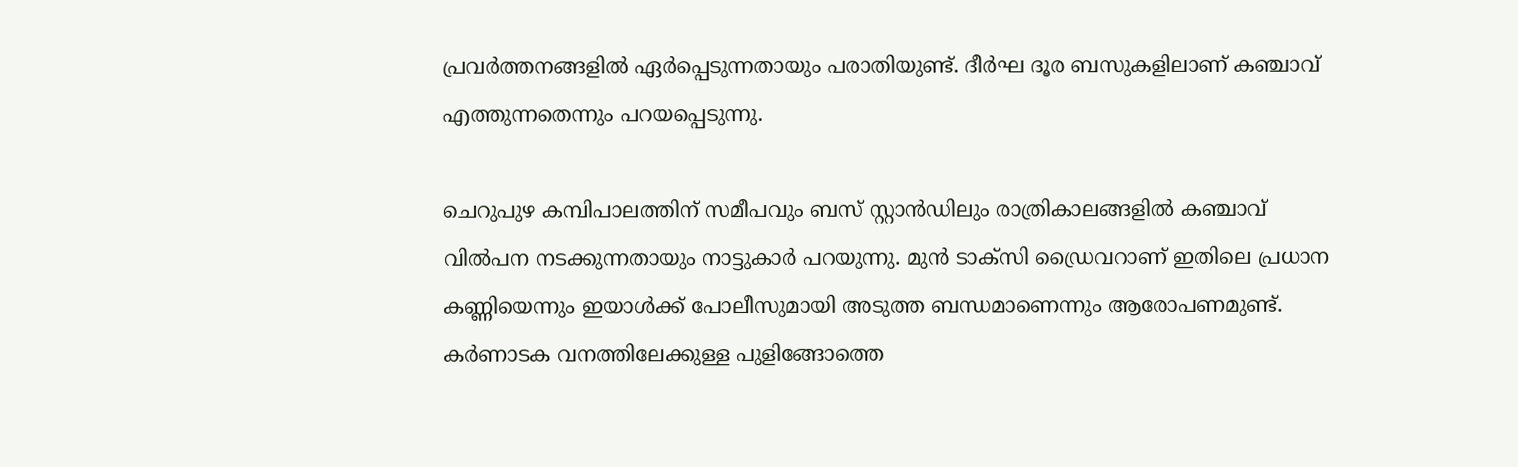പ്രവര്‍ത്തനങ്ങളില്‍ ഏര്‍പ്പെടുന്നതായും പരാതിയുണ്ട്. ദീര്‍ഘ ദൂര ബസുകളിലാണ് കഞ്ചാവ് എത്തുന്നതെന്നും പറയപ്പെടുന്നു.

ചെറുപുഴ കമ്പിപാലത്തിന് സമീപവും ബസ് സ്റ്റാന്‍ഡിലും രാത്രികാലങ്ങളില്‍ കഞ്ചാവ് വില്‍പന നടക്കുന്നതായും നാട്ടുകാര്‍ പറയുന്നു. മുന്‍ ടാക്‌സി ഡ്രൈവറാണ് ഇതിലെ പ്രധാന കണ്ണിയെന്നും ഇയാള്‍ക്ക് പോലീസുമായി അടുത്ത ബന്ധമാണെന്നും ആരോപണമുണ്ട്. കര്‍ണാടക വനത്തിലേക്കുള്ള പുളിങ്ങോത്തെ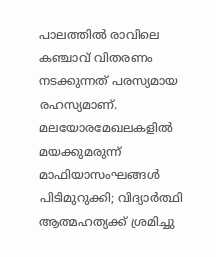പാലത്തില്‍ രാവിലെ കഞ്ചാവ് വിതരണം നടക്കുന്നത് പരസ്യമായ രഹസ്യമാണ്.
മലയോരമേഖലകളില്‍ മയക്കുമരുന്ന് മാഫിയാസംഘങ്ങള്‍ പിടിമുറുക്കി; വിദ്യാര്‍ത്ഥി ആത്മഹത്യക്ക് ശ്രമിച്ചു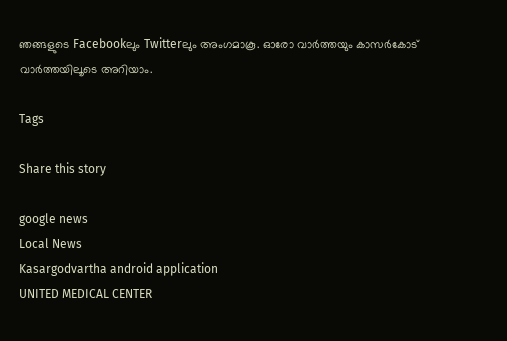ഞങ്ങളുടെ Facebookലും Twitterലും അംഗമാകൂ. ഓരോ വാര്‍ത്തയും കാസര്‍കോട് വാര്‍ത്തയിലൂടെ അറിയാം.

Tags

Share this story

google news
Local News
Kasargodvartha android application
UNITED MEDICAL CENTER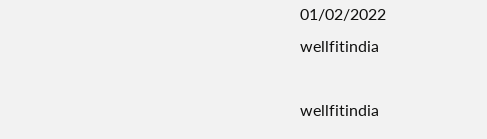01/02/2022
wellfitindia

wellfitindia